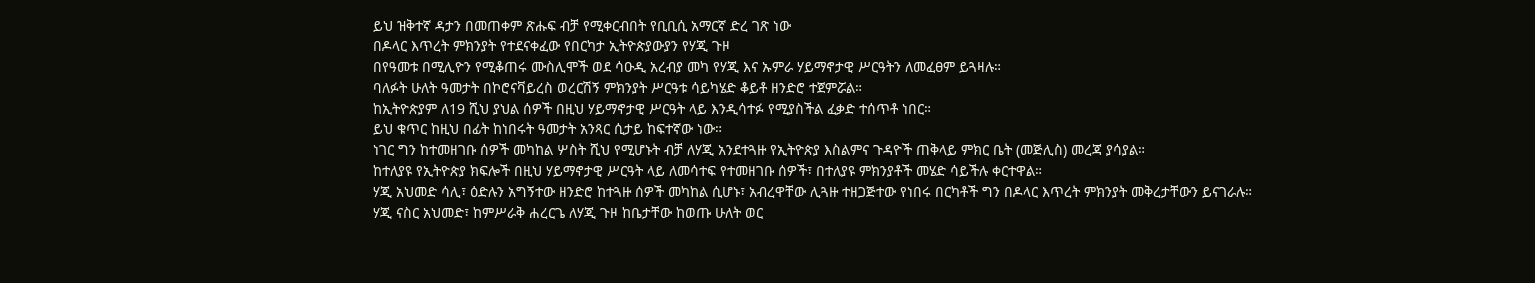ይህ ዝቅተኛ ዳታን በመጠቀም ጽሑፍ ብቻ የሚቀርብበት የቢቢሲ አማርኛ ድረ ገጽ ነው
በዶላር እጥረት ምክንያት የተደናቀፈው የበርካታ ኢትዮጵያውያን የሃጂ ጉዞ
በየዓመቱ በሚሊዮን የሚቆጠሩ ሙስሊሞች ወደ ሳዑዲ አረብያ መካ የሃጂ እና ኡምራ ሃይማኖታዊ ሥርዓትን ለመፈፀም ይጓዛሉ።
ባለፉት ሁለት ዓመታት በኮሮናቫይረስ ወረርሽኝ ምክንያት ሥርዓቱ ሳይካሄድ ቆይቶ ዘንድሮ ተጀምሯል።
ከኢትዮጵያም ለ19 ሺህ ያህል ሰዎች በዚህ ሃይማኖታዊ ሥርዓት ላይ እንዲሳተፉ የሚያስችል ፈቃድ ተሰጥቶ ነበር።
ይህ ቁጥር ከዚህ በፊት ከነበሩት ዓመታት አንጻር ሲታይ ከፍተኛው ነው።
ነገር ግን ከተመዘገቡ ሰዎች መካከል ሦስት ሺህ የሚሆኑት ብቻ ለሃጂ አንደተጓዙ የኢትዮጵያ እስልምና ጉዳዮች ጠቅላይ ምክር ቤት (መጅሊስ) መረጃ ያሳያል።
ከተለያዩ የኢትዮጵያ ክፍሎች በዚህ ሃይማኖታዊ ሥርዓት ላይ ለመሳተፍ የተመዘገቡ ሰዎች፣ በተለያዩ ምክንያቶች መሄድ ሳይችሉ ቀርተዋል።
ሃጂ አህመድ ሳሊ፣ ዕድሉን አግኝተው ዘንድሮ ከተጓዙ ሰዎች መካከል ሲሆኑ፣ አብረዋቸው ሊጓዙ ተዘጋጅተው የነበሩ በርካቶች ግን በዶላር እጥረት ምክንያት መቅረታቸውን ይናገራሉ።
ሃጂ ናስር አህመድ፣ ከምሥራቅ ሐረርጌ ለሃጂ ጉዞ ከቤታቸው ከወጡ ሁለት ወር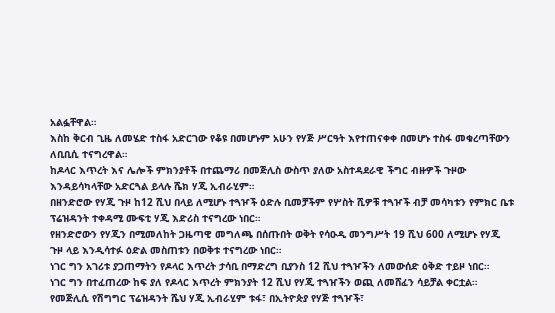አልፏቸዋል።
እስከ ቅርብ ጊዜ ለመሄድ ተስፋ አድርገው የቆዩ በመሆኑም አሁን የሃጅ ሥርዓት እየተጠናቀቀ በመሆኑ ተስፋ መቁረጣቸውን ለቢቢሲ ተናግረዋል።
ከዶላር እጥረት እና ሌሎች ምክንያቶች በተጨማሪ በመጅሊስ ውስጥ ያለው አስተዳደራዊ ችግር ብዙዎች ጉዞው እንዳይሳካላቸው አድርጓል ይላሉ ሼክ ሃጂ ኢብራሂም።
በዘንድሮው የሃጂ ጉዞ ከ12 ሺህ በላይ ለሚሆኑ ተጓዦች ዕድሉ ቢመቻችም የሦስት ሺዎቹ ተጓዦች ብቻ መሳካቱን የምክር ቤቱ ፕሬዝዳንት ተቀዳሚ ሙፍቲ ሃጂ እድሪስ ተናግረው ነበር።
የዘንድሮውን የሃጂን በሚመለከት ጋዜጣዊ መግለጫ በሰጡበት ወቅት የሳዑዲ መንግሥት 19 ሺህ 600 ለሚሆኑ የሃጂ ጉዞ ላይ እንዲሳተፉ ዕድል መስጠቱን በወቅቱ ተናግረው ነበር።
ነገር ግን አገሪቱ ያጋጠማትን የዶላር እጥረት ታሳቢ በማድረግ ቢያንስ 12 ሺህ ተጓዦችን ለመውሰድ ዕቅድ ተይዞ ነበር።
ነገር ግን በተፈጠረው ከፍ ያለ የዶላር እጥረት ምክንያት 12 ሺህ የሃጂ ተጓዠችን ወጪ ለመሸፈን ሳይቻል ቀርቷል።
የመጅሊሲ የሽግግር ፕሬዝዳንት ሼህ ሃጂ ኢብራሂም ቱፋ፣ በኢትዮጵያ የሃጅ ተጓዦች፣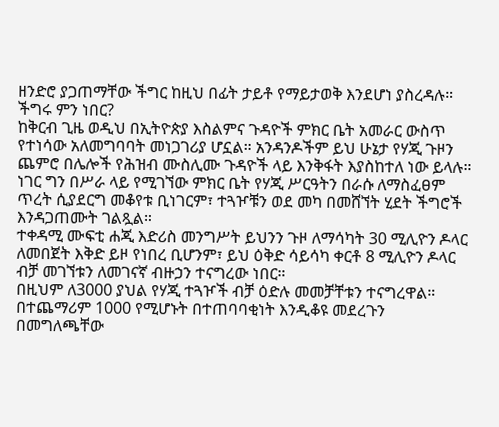ዘንድሮ ያጋጠማቸው ችግር ከዚህ በፊት ታይቶ የማይታወቅ እንደሆነ ያስረዳሉ።
ችግሩ ምን ነበር?
ከቅርብ ጊዜ ወዲህ በኢትዮጵያ እስልምና ጉዳዮች ምክር ቤት አመራር ውስጥ የተነሳው አለመግባባት መነጋገሪያ ሆኗል። አንዳንዶችም ይህ ሁኔታ የሃጂ ጉዞን ጨምሮ በሌሎች የሕዝብ ሙስሊሙ ጉዳዮች ላይ እንቅፋት እያስከተለ ነው ይላሉ።
ነገር ግን በሥራ ላይ የሚገኘው ምክር ቤት የሃጂ ሥርዓትን በራሱ ለማስፈፀም ጥረት ሲያደርግ መቆየቱ ቢነገርም፣ ተጓዦቹን ወደ መካ በመሸኘት ሂደት ችግሮች እንዳጋጠሙት ገልጿል።
ተቀዳሚ ሙፍቲ ሐጂ እድሪስ መንግሥት ይህንን ጉዞ ለማሳካት 30 ሚሊዮን ዶላር ለመበጀት እቅድ ይዞ የነበረ ቢሆንም፣ ይህ ዕቅድ ሳይሳካ ቀርቶ 8 ሚሊዮን ዶላር ብቻ መገኘቱን ለመገናኛ ብዙኃን ተናግረው ነበር።
በዚህም ለ3000 ያህል የሃጂ ተጓዦች ብቻ ዕድሉ መመቻቸቱን ተናግረዋል። በተጨማሪም 1000 የሚሆኑት በተጠባባቂነት እንዲቆዩ መደረጉን በመግለጫቸው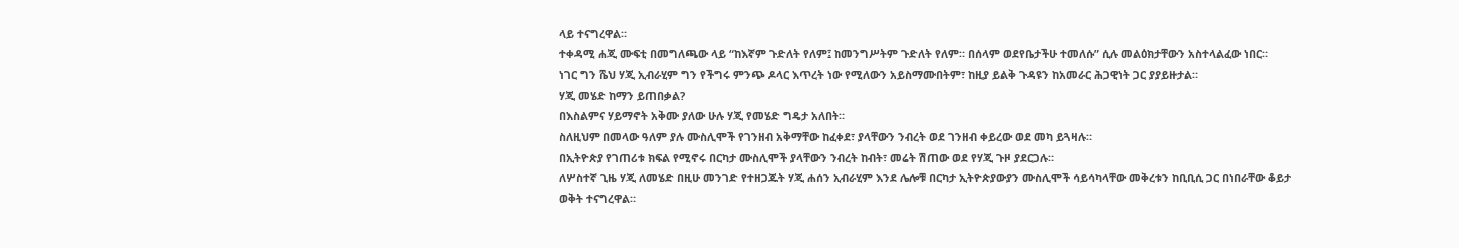ላይ ተናግረዋል።
ተቀዳሚ ሐጂ ሙፍቲ በመግለጫው ላይ “ከእኛም ጉድለት የለም፤ ከመንግሥትም ጉድለት የለም። በሰላም ወደየቤታችሁ ተመለሱ” ሲሉ መልዕክታቸውን አስተላልፈው ነበር።
ነገር ግን ሼህ ሃጂ ኢብራሂም ግን የችግሩ ምንጭ ዶላር እጥረት ነው የሚለውን አይስማሙበትም፣ ከዚያ ይልቅ ጉዳዩን ከአመራር ሕጋዊነት ጋር ያያይዙታል።
ሃጂ መሄድ ከማን ይጠበቃል?
በእስልምና ሃይማኖት አቅሙ ያለው ሁሉ ሃጂ የመሄድ ግዴታ አለበት።
ስለዚህም በመላው ዓለም ያሉ ሙስሊሞች የገንዘብ አቅማቸው ከፈቀደ፣ ያላቸውን ንብረት ወደ ገንዘብ ቀይረው ወደ መካ ይጓዛሉ።
በኢትዮጵያ የገጠሪቱ ክፍል የሚኖሩ በርካታ ሙስሊሞች ያላቸውን ንብረት ከብት፣ መሬት ሽጠው ወደ የሃጂ ጉዞ ያደርጋሉ።
ለሦስተኛ ጊዜ ሃጂ ለመሄድ በዚሁ መንገድ የተዘጋጁት ሃጂ ሐሰን ኢብራሂም እንደ ሌሎቹ በርካታ ኢትዮጵያውያን ሙስሊሞች ሳይሳካላቸው መቅረቱን ከቢቢሲ ጋር በነበራቸው ቆይታ ወቅት ተናግረዋል።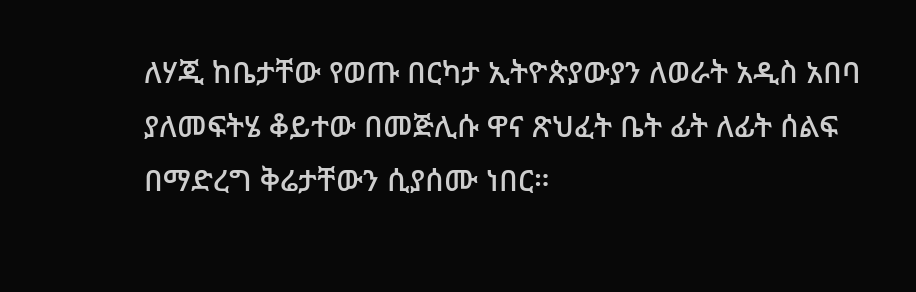ለሃጂ ከቤታቸው የወጡ በርካታ ኢትዮጵያውያን ለወራት አዲስ አበባ ያለመፍትሄ ቆይተው በመጅሊሱ ዋና ጽህፈት ቤት ፊት ለፊት ሰልፍ በማድረግ ቅሬታቸውን ሲያሰሙ ነበር።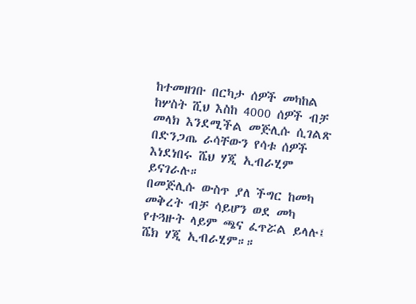ከተመዘገቡ በርካታ ሰዎች መካከል ከሦስት ሺህ እስከ 4000 ሰዎች ብቻ መላክ እንደሚችል መጅሊሱ ሲገልጽ በድንጋጤ ራሳቸውን የሳቱ ሰዎች እነደነበሩ ሼህ ሃጂ ኢብራሂም ይናገራሉ።
በመጅሊሱ ውስጥ ያለ ችግር ከመካ መቅረት ብቻ ሳይሆን ወደ መካ የተጓዙት ላይም ጫና ፈጥሯል ይላሉ፤ ሼክ ሃጂ ኢብራሂም።።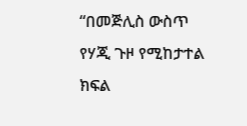“በመጅሊስ ውስጥ የሃጂ ጉዞ የሚከታተል ክፍል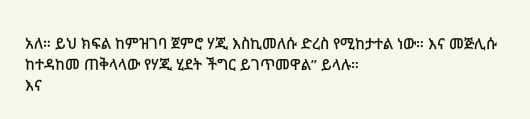አለ። ይህ ክፍል ከምዝገባ ጀምሮ ሃጂ እስኪመለሱ ድረስ የሚከታተል ነው። እና መጅሊሱ ከተዳከመ ጠቅላላው የሃጂ ሂደት ችግር ይገጥመዋል” ይላሉ።
እና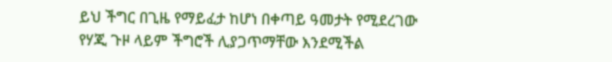ይህ ችግር በጊዜ የማይፈታ ከሆነ በቀጣይ ዓመታት የሚደረገው የሃጂ ጉዞ ላይም ችግሮች ሊያጋጥማቸው እንደሚችል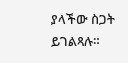ያላችው ስጋት ይገልጻሉ።